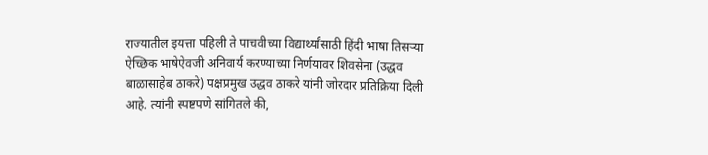राज्यातील इयत्ता पहिली ते पाचवीच्या विद्यार्थ्यांसाठी हिंदी भाषा तिसऱ्या ऐच्छिक भाषेऐवजी अनिवार्य करण्याच्या निर्णयावर शिवसेना (उद्धव बाळासाहेब ठाकरे) पक्षप्रमुख उद्धव ठाकरे यांनी जोरदार प्रतिक्रिया दिली आहे. त्यांनी स्पष्टपणे सांगितले की,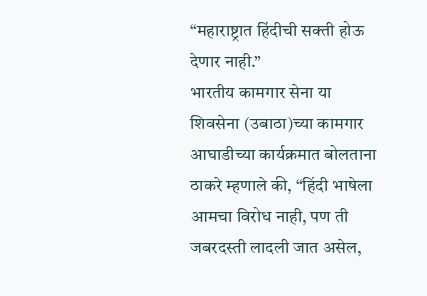“महाराष्ट्रात हिंदीची सक्ती होऊ देणार नाही.”
भारतीय कामगार सेना या शिवसेना (उबाठा)च्या कामगार आघाडीच्या कार्यक्रमात बोलताना ठाकरे म्हणाले की, “हिंदी भाषेला आमचा विरोध नाही, पण ती जबरदस्ती लादली जात असेल,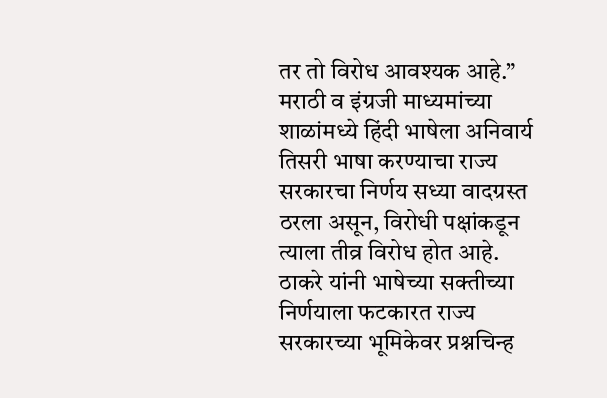तर तो विरोध आवश्यक आहे.” मराठी व इंग्रजी माध्यमांच्या शाळांमध्ये हिंदी भाषेला अनिवार्य तिसरी भाषा करण्याचा राज्य सरकारचा निर्णय सध्या वादग्रस्त ठरला असून, विरोधी पक्षांकडून त्याला तीव्र विरोध होत आहे.
ठाकरे यांनी भाषेच्या सक्तीच्या निर्णयाला फटकारत राज्य सरकारच्या भूमिकेवर प्रश्नचिन्ह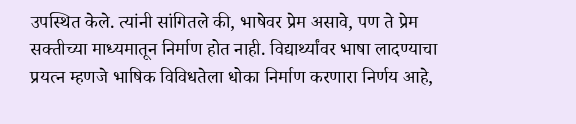उपस्थित केले. त्यांनी सांगितले की, भाषेवर प्रेम असावे, पण ते प्रेम सक्तीच्या माध्यमातून निर्माण होत नाही. विद्यार्थ्यांवर भाषा लादण्याचा प्रयत्न म्हणजे भाषिक विविधतेला धोका निर्माण करणारा निर्णय आहे,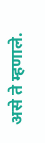असे ते म्हणाले.